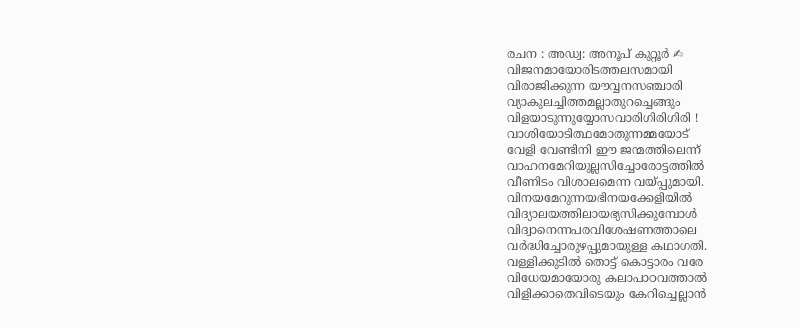രചന : അഡ്വ: അനൂപ് കുറ്റൂർ ✍
വിജനമായോരിടത്തലസമായി
വിരാജിക്കുന്ന യൗവ്വനസഞ്ചാരി
വ്യാകുലച്ചിത്തമല്ലാതുറച്ചെങ്ങും
വിളയാടുന്നുയ്യോസവാരിഗിരിഗിരി !
വാശിയോടിത്ഥമോതുന്നമ്മയോട്
വേളി വേണ്ടിനി ഈ ജന്മത്തിലെന്ന്
വാഹനമേറിയുല്ലസിച്ചോരോട്ടത്തിൽ
വീണിടം വിശാലമെന്ന വയ്പ്പുമായി.
വിനയമേറുന്നയഭിനയക്കേളിയിൽ
വിദ്യാലയത്തിലായഭ്യസിക്കുമ്പോൾ
വിദ്വാനെന്നപരവിശേഷണത്താലെ
വർദ്ധിച്ചോരുഴപ്പുമായുള്ള കഥാഗതി.
വള്ളിക്കുടിൽ തൊട്ട് കൊട്ടാരം വരേ
വിധേയമായോരു കലാപാഠവത്താൽ
വിളിക്കാതെവിടെയും കേറിച്ചെല്ലാൻ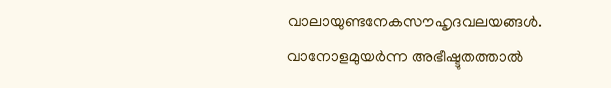വാലായുണ്ടനേകസൗഹൃദവലയങ്ങൾ.
വാനോളമുയർന്ന അഭീഷ്ടുതത്താൽ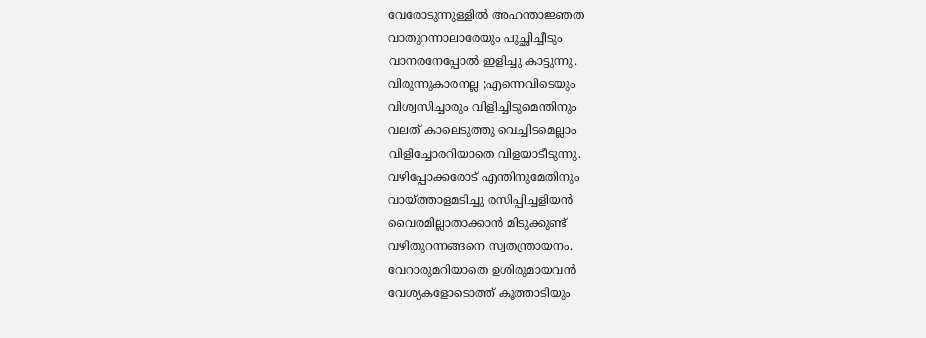വേരോടുന്നുള്ളിൽ അഹന്താജ്ഞത
വാതുറന്നാലാരേയും പുച്ഛിച്ചീടും
വാനരനേപ്പോൽ ഇളിച്ചു കാട്ടുന്നു.
വിരുന്നുകാരനല്ല ;എന്നെവിടെയും
വിശ്വസിച്ചാരും വിളിച്ചിടുമെന്തിനും
വലത് കാലെടുത്തു വെച്ചിടമെല്ലാം
വിളിച്ചോരറിയാതെ വിളയാടീടുന്നു.
വഴിപ്പോക്കരോട് എന്തിനുമേതിനും
വായ്ത്താളമടിച്ചു രസിപ്പിച്ചളിയൻ
വൈരമില്ലാതാക്കാൻ മിടുക്കുണ്ട്
വഴിതുറന്നങ്ങനെ സ്വതന്ത്രായനം.
വേറാരുമറിയാതെ ഉശിരുമായവൻ
വേശ്യകളോടൊത്ത് കൂത്താടിയും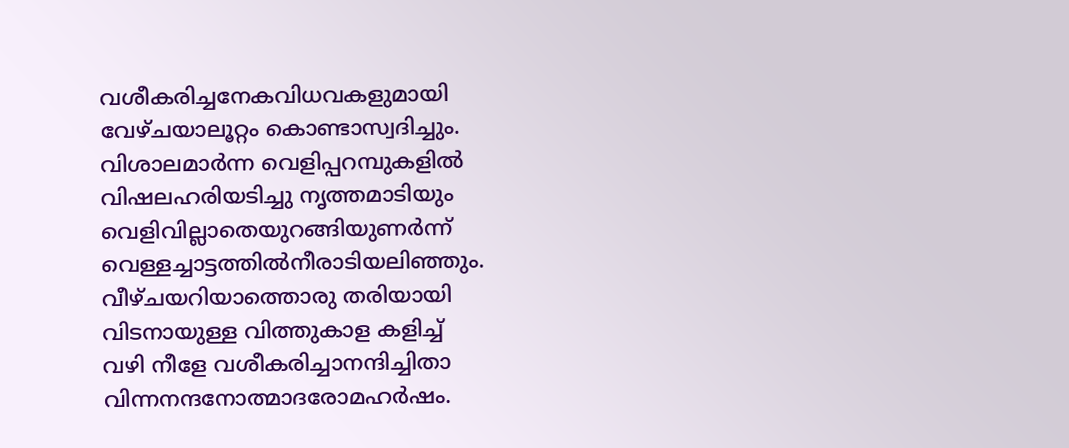വശീകരിച്ചനേകവിധവകളുമായി
വേഴ്ചയാലൂറ്റം കൊണ്ടാസ്വദിച്ചും.
വിശാലമാർന്ന വെളിപ്പറമ്പുകളിൽ
വിഷലഹരിയടിച്ചു നൃത്തമാടിയും
വെളിവില്ലാതെയുറങ്ങിയുണർന്ന്
വെള്ളച്ചാട്ടത്തിൽനീരാടിയലിഞ്ഞും.
വീഴ്ചയറിയാത്തൊരു തരിയായി
വിടനായുള്ള വിത്തുകാള കളിച്ച്
വഴി നീളേ വശീകരിച്ചാനന്ദിച്ചിതാ
വിന്നനന്ദനോത്മാദരോമഹർഷം.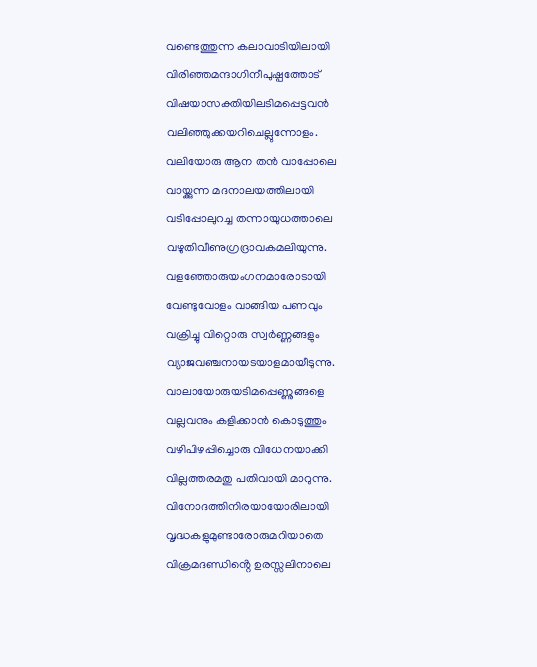വണ്ടെത്തുന്ന കലാവാടിയിലായി
വിരിഞ്ഞമന്ദാഗിനീപുഷ്പത്തോട്
വിഷയാസക്തിയിലടിമപ്പെട്ടവൻ
വലിഞ്ഞുക്കയറിചെല്ലുന്നോളം.
വലിയോരു ആന തൻ വാപ്പോലെ
വായ്ക്കുന്ന മദനാലയത്തിലായി
വടിപ്പോലുറച്ച തന്നായുധത്താലെ
വഴുതിവീണുഗ്രദ്രാവകമലിയുന്നു.
വളഞ്ഞോരുയംഗനമാരോടായി
വേണ്ടുവോളം വാങ്ങിയ പണവും
വക്രിച്ചു വിറ്റൊരു സ്വർണ്ണങ്ങളും
വ്യാജവഞ്ചനായടയാളമായീടുന്നു.
വാലായോരുയടിമപ്പെണ്ണുങ്ങളെ
വല്ലവനും കളിക്കാൻ കൊടുത്തും
വഴിപിഴപ്പിച്ചൊരു വിധേനയാക്കി
വില്ലത്തരമതു പതിവായി മാറുന്നു.
വിനോദത്തിനിരയായോരിലായി
വൃദ്ധകളുമുണ്ടാരോരുമറിയാതെ
വിക്രമദണ്ഡിൻ്റെ ഉരസ്സലിനാലെ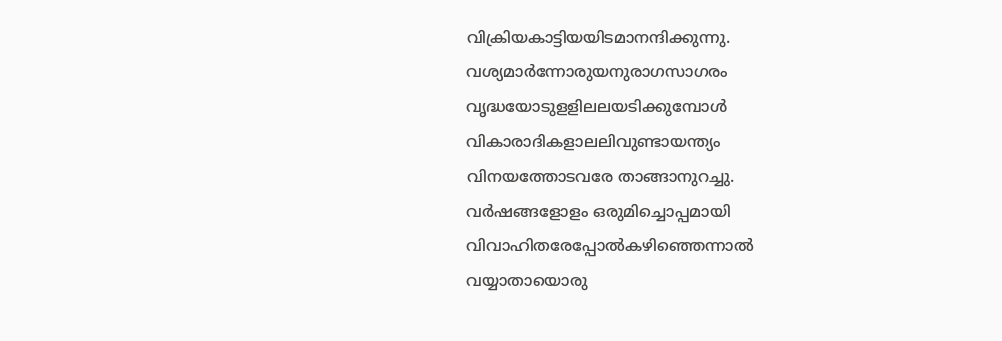വിക്രിയകാട്ടിയയിടമാനന്ദിക്കുന്നു.
വശ്യമാർന്നോരുയനുരാഗസാഗരം
വൃദ്ധയോടുളളിലലയടിക്കുമ്പോൾ
വികാരാദികളാലലിവുണ്ടായന്ത്യം
വിനയത്തോടവരേ താങ്ങാനുറച്ചു.
വർഷങ്ങളോളം ഒരുമിച്ചൊപ്പമായി
വിവാഹിതരേപ്പോൽകഴിഞ്ഞെന്നാൽ
വയ്യാതായൊരു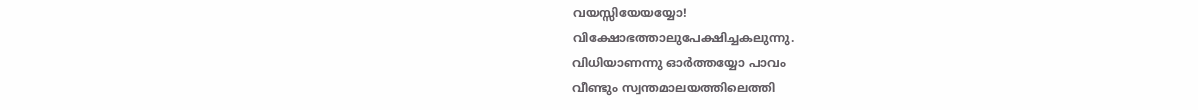വയസ്സിയേയയ്യോ!
വിക്ഷോഭത്താലുപേക്ഷിച്ചകലുന്നു.
വിധിയാണന്നു ഓർത്തയ്യോ പാവം
വീണ്ടും സ്വന്തമാലയത്തിലെത്തി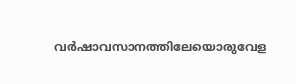വർഷാവസാനത്തിലേയൊരുവേള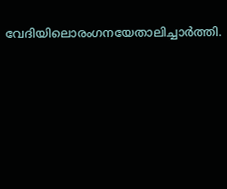വേദിയിലൊരംഗനയേതാലിച്ചാർത്തി.